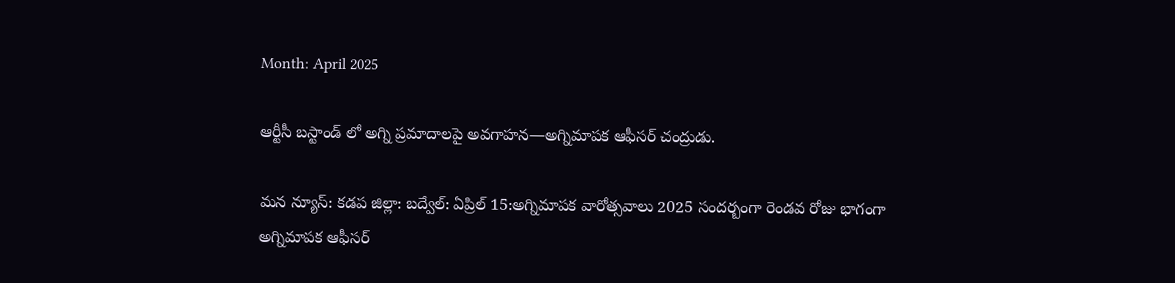Month: April 2025

ఆర్టీసీ బస్టాండ్ లో అగ్ని ప్రమాదాలపై అవగాహన—అగ్నిమాపక ఆఫీసర్ చంద్రుడు.

మన న్యూస్: కడప జిల్లా: బద్వేల్: ఏప్రిల్ 15:అగ్నిమాపక వారోత్సవాలు 2025 సందర్బంగా రెండవ రోజు భాగంగా అగ్నిమాపక ఆఫీసర్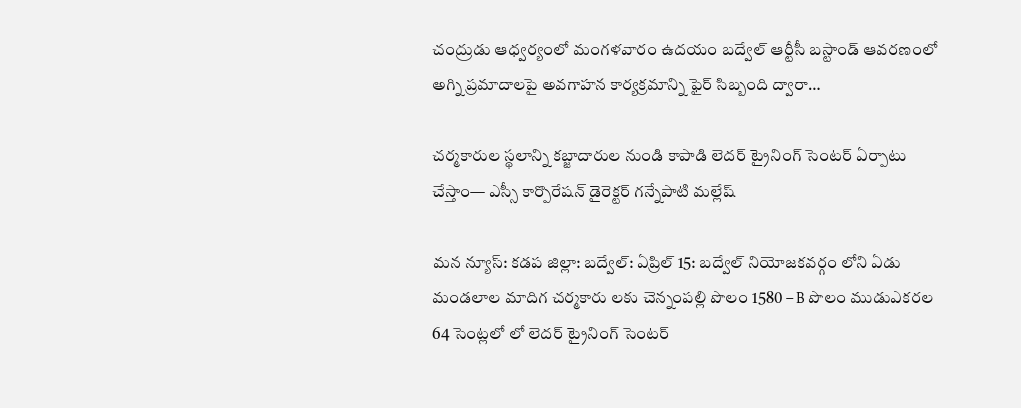చంద్రుడు ఆధ్వర్యంలో మంగళవారం ఉదయం బద్వేల్ ఆర్టీసీ బస్టాండ్ ఆవరణంలో అగ్ని ప్రమాదాలపై అవగాహన కార్యక్రమాన్ని ఫైర్ సిబ్బంది ద్వారా…

చర్మకారుల స్థలాన్ని కబ్జాదారుల నుండి కాపాడి లెదర్ ట్రైనింగ్ సెంటర్ ఏర్పాటు చేస్తాం— ఎస్సీ కార్పొరేషన్ డైరెక్టర్ గన్నేపాటి మల్లేష్

మన న్యూస్: కడప జిల్లా: బద్వేల్: ఏప్రిల్ 15: బద్వేల్ నియోజకవర్గం లోని ఏడు మండలాల మాదిగ చర్మకారు లకు చెన్నంపల్లి పొలం 1580 – B పొలం ముడుఎకరల 64 సెంట్లలో లో లెదర్ ట్రైనింగ్ సెంటర్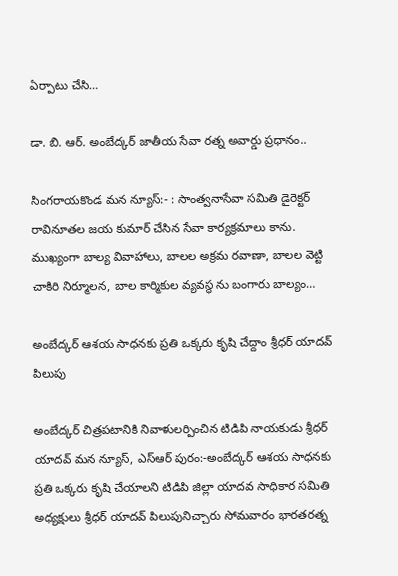ఏర్పాటు చేసి…

డా. బి. ఆర్. అంబేద్కర్ జాతీయ సేవా రత్న అవార్డు ప్రధానం..

సింగరాయకొండ మన న్యూస్:- : సాంత్వనాసేవా సమితి డైరెక్టర్ రావినూతల జయ కుమార్ చేసిన సేవా కార్యక్రమాలు కాను. ముఖ్యంగా బాల్య వివాహాలు, బాలల అక్రమ రవాణా, బాలల వెట్టి చాకిరి నిర్మూలన, బాల కార్మికుల వ్యవస్థ ను బంగారు బాల్యం…

అంబేద్కర్ ఆశయ సాధనకు ప్రతి ఒక్కరు కృషి చేద్దాం శ్రీధర్ యాదవ్ పిలుపు

అంబేద్కర్ చిత్రపటానికి నివాళులర్పించిన టిడిపి నాయకుడు శ్రీధర్ యాదవ్ మన న్యూస్, ఎస్ఆర్ పురం:-అంబేద్కర్ ఆశయ సాధనకు ప్రతి ఒక్కరు కృషి చేయాలని టిడిపి జిల్లా యాదవ సాధికార సమితి అధ్యక్షులు శ్రీధర్ యాదవ్ పిలుపునిచ్చారు సోమవారం భారతరత్న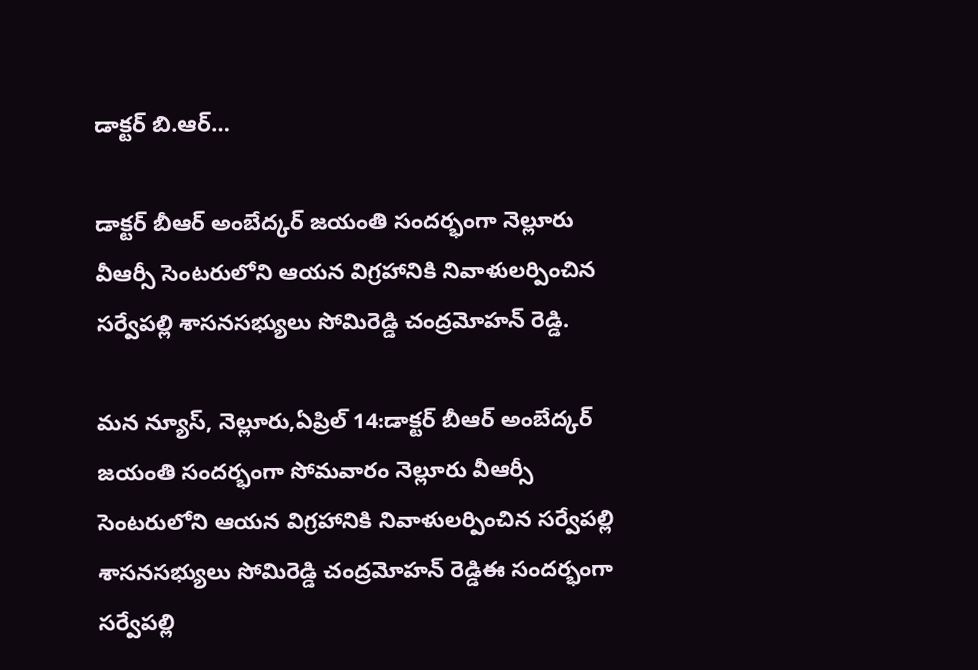డాక్టర్ బి.ఆర్…

డాక్టర్ బీఆర్ అంబేద్కర్ జయంతి సందర్భంగా నెల్లూరు వీఆర్సీ సెంటరులోని ఆయన విగ్రహానికి నివాళులర్పించిన సర్వేపల్లి శాసనసభ్యులు సోమిరెడ్డి చంద్రమోహన్ రెడ్డి.

మన న్యూస్, నెల్లూరు,ఏప్రిల్ 14:డాక్టర్ బీఆర్ అంబేద్కర్ జయంతి సందర్భంగా సోమవారం నెల్లూరు వీఆర్సీ సెంటరులోని ఆయన విగ్రహానికి నివాళులర్పించిన సర్వేపల్లి శాసనసభ్యులు సోమిరెడ్డి చంద్రమోహన్ రెడ్డిఈ సందర్భంగా సర్వేపల్లి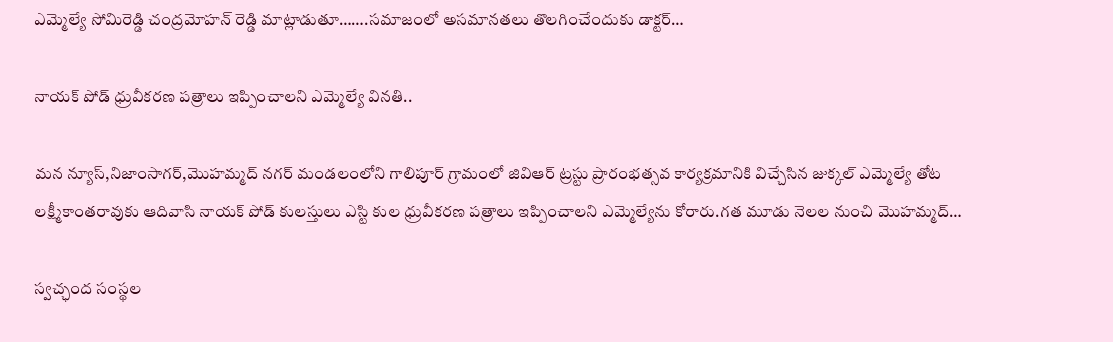ఎమ్మెల్యే సోమిరెడ్డి చంద్రమోహన్ రెడ్డి మాట్లాడుతూ…….సమాజంలో అసమానతలు తొలగించేందుకు డాక్టర్…

నాయక్ పోడ్ ధ్రువీకరణ పత్రాలు ఇప్పించాలని ఎమ్మెల్యే వినతి..

మన న్యూస్,నిజాంసాగర్,మొహమ్మద్ నగర్ మండలంలోని గాలిపూర్ గ్రామంలో జివిఆర్ ట్రస్టు ప్రారంభత్సవ కార్యక్రమానికి విచ్చేసిన జుక్కల్ ఎమ్మెల్యే తోట లక్ష్మీకాంతరావుకు ఆదివాసి నాయక్ పోడ్ కులస్తులు ఎస్టి కుల ధ్రువీకరణ పత్రాలు ఇప్పించాలని ఎమ్మెల్యేను కోరారు.గత మూడు నెలల నుంచి మొహమ్మద్…

స్వచ్ఛంద సంస్థల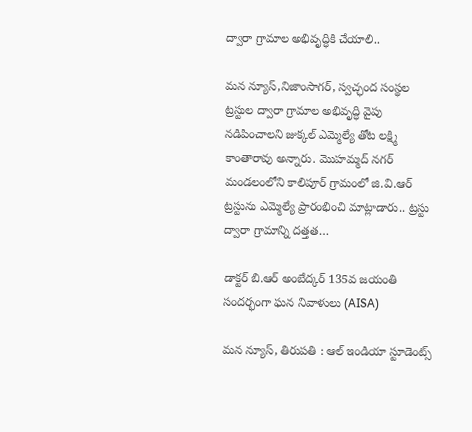ద్వారా గ్రామాల అభివృద్ధికి చేయాలి..

మన న్యూస్,నిజాంసాగర్, స్వచ్ఛంద సంస్థల ట్రస్టుల ద్వారా గ్రామాల అభివృద్ధి వైపు నడిపించాలని జుక్కల్ ఎమ్మెల్యే తోట లక్ష్మి కాంతారావు అన్నారు. మొహమ్మద్ నగర్ మండలంలోని కాలిపూర్ గ్రామంలో జి.వి.ఆర్ ట్రస్టును ఎమ్మెల్యే ప్రారంభించి మాట్లాడారు.. ట్రస్టు ద్వారా గ్రామాన్ని దత్తత…

డాక్టర్ బి.ఆర్ అంబేద్కర్ 135వ జయంతి సందర్భంగా ఘన నివాళులు (AISA)

మన న్యూస్, తిరుపతి : ఆల్ ఇండియా స్టూడెంట్స్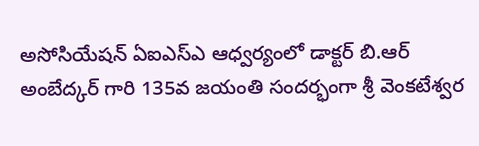అసోసియేషన్ ఏఐఎస్ఎ ఆధ్వర్యంలో డాక్టర్ బి.ఆర్ అంబేద్కర్ గారి 135వ జయంతి సందర్భంగా శ్రీ వెంకటేశ్వర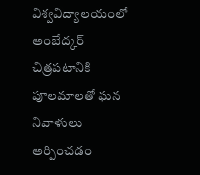విశ్వవిద్యాలయంలో అంబేద్కర్ చిత్రపటానికి పూలమాలతో ఘన నివాళులు అర్పించడం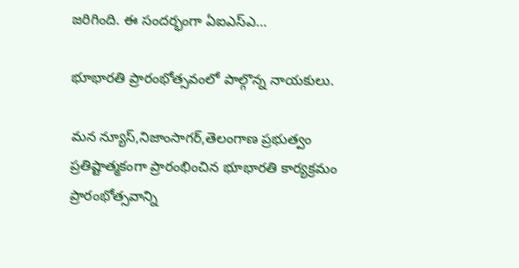జరిగింది. ఈ సందర్భంగా ఏఐఎస్ఎ…

భూభారతి ప్రారంభోత్సవంలో పాల్గొన్న నాయకులు.

మన న్యూస్,నిజాంసాగర్,తెలంగాణ ప్రభుత్వం ప్రతిష్టాత్మకంగా ప్రారంభించిన భూభారతి కార్యక్రమం ప్రారంభోత్సవాన్ని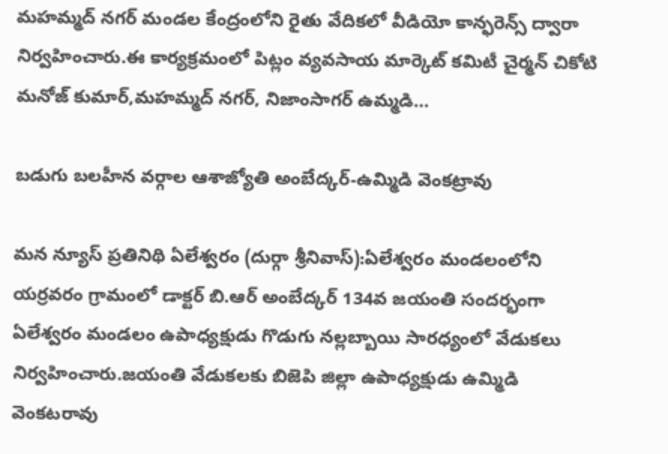మహమ్మద్ నగర్ మండల కేంద్రంలోని రైతు వేదికలో వీడియో కాన్ఫరెన్స్ ద్వారా నిర్వహించారు.ఈ కార్యక్రమంలో పిట్లం వ్యవసాయ మార్కెట్ కమిటీ చైర్మన్ చికోటి మనోజ్ కుమార్,మహమ్మద్ నగర్, నిజాంసాగర్ ఉమ్మడి…

బడుగు బలహీన వర్గాల ఆశాజ్యోతి అంబేద్కర్-ఉమ్మిడి వెంకట్రావు

మన న్యూస్ ప్రతినిథి ఏలేశ్వరం (దుర్గా శ్రీనివాస్):ఏలేశ్వరం మండలంలోని యర్రవరం గ్రామంలో డాక్టర్ బి.ఆర్ అంబేద్కర్ 134వ జయంతి సందర్భంగా ఏలేశ్వరం మండలం ఉపాధ్యక్షుడు గొడుగు నల్లబ్బాయి సారధ్యంలో వేడుకలు నిర్వహించారు.జయంతి వేడుకలకు బిజెపి జిల్లా ఉపాధ్యక్షుడు ఉమ్మిడి వెంకటరావు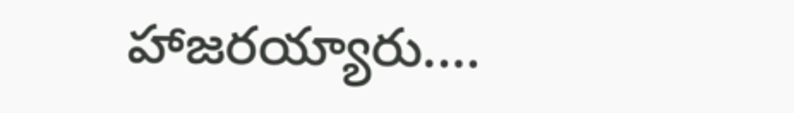హాజరయ్యారు.…